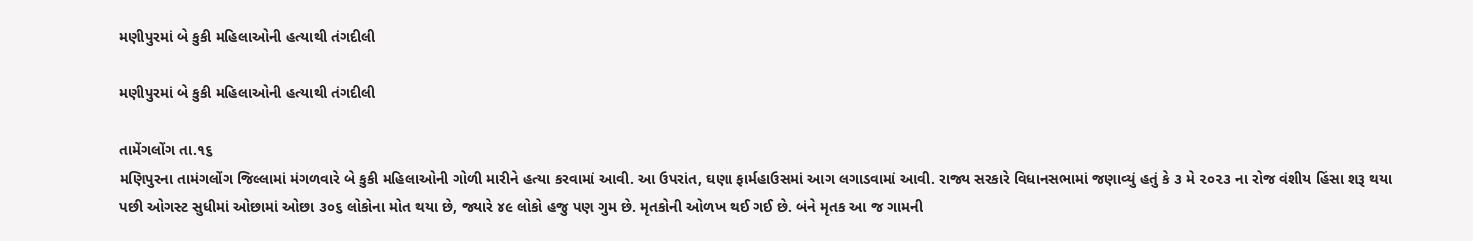મણીપુરમાં બે કુકી મહિલાઓની હત્યાથી તંગદીલી

મણીપુરમાં બે કુકી મહિલાઓની હત્યાથી તંગદીલી

તામેંગલોંગ તા.૧૬
મણિપુરના તામંગલોંગ જિલ્લામાં મંગળવારે બે કુકી મહિલાઓની ગોળી મારીને હત્યા કરવામાં આવી. આ ઉપરાંત, ઘણા ફાર્મહાઉસમાં આગ લગાડવામાં આવી. રાજ્ય સરકારે વિધાનસભામાં જણાવ્યું હતું કે ૩ મે ૨૦૨૩ ના રોજ વંશીય હિંસા શરૂ થયા પછી ઓગસ્ટ સુધીમાં ઓછામાં ઓછા ૩૦૬ લોકોના મોત થયા છે, જ્યારે ૪૯ લોકો હજુ પણ ગુમ છે. મૃતકોની ઓળખ થઈ ગઈ છે. બંને મૃતક આ જ ગામની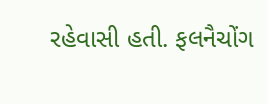રહેવાસી હતી. ફલનૈચોંગ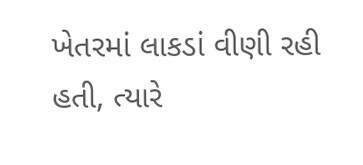ખેતરમાં લાકડાં વીણી રહી હતી, ત્યારે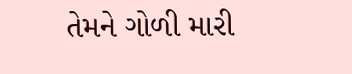તેમને ગોળી મારી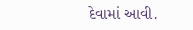દેવામાં આવી.